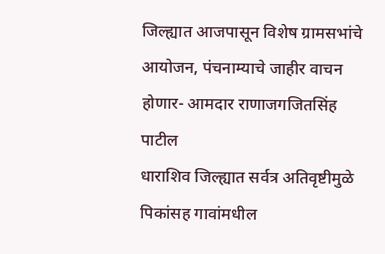जिल्ह्यात आजपासून विशेष ग्रामसभांचे आयोजन, पंचनाम्याचे जाहीर वाचन होणार- आमदार राणाजगजितसिंह पाटील
धाराशिव जिल्ह्यात सर्वत्र अतिवृष्टीमुळे पिकांसह गावांमधील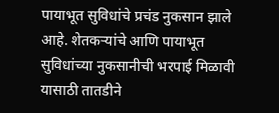पायाभूत सुविधांचे प्रचंड नुकसान झाले आहे. शेतकऱ्यांचे आणि पायाभूत सुविधांच्या नुकसानीची भरपाई मिळावी यासाठी तातडीने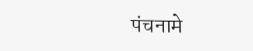पंचनामे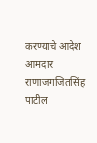करण्याचे आदेश आमदार राणाजगजितसिंह पाटील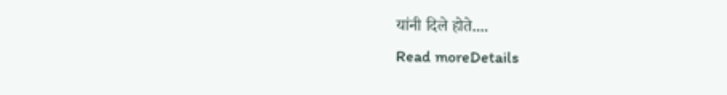यांनी दिले होते....
Read moreDetails